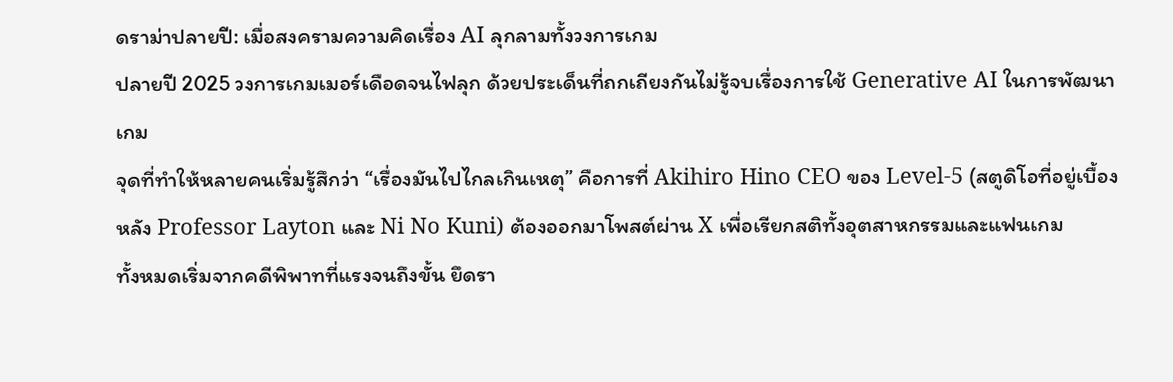ดราม่าปลายปี: เมื่อสงครามความคิดเรื่อง AI ลุกลามทั้งวงการเกม
ปลายปี 2025 วงการเกมเมอร์เดือดจนไฟลุก ด้วยประเด็นที่ถกเถียงกันไม่รู้จบเรื่องการใช้ Generative AI ในการพัฒนาเกม
จุดที่ทำให้หลายคนเริ่มรู้สึกว่า “เรื่องมันไปไกลเกินเหตุ” คือการที่ Akihiro Hino CEO ของ Level-5 (สตูดิโอที่อยู่เบื้องหลัง Professor Layton และ Ni No Kuni) ต้องออกมาโพสต์ผ่าน X เพื่อเรียกสติทั้งอุตสาหกรรมและแฟนเกม
ทั้งหมดเริ่มจากคดีพิพาทที่แรงจนถึงขั้น ยึดรา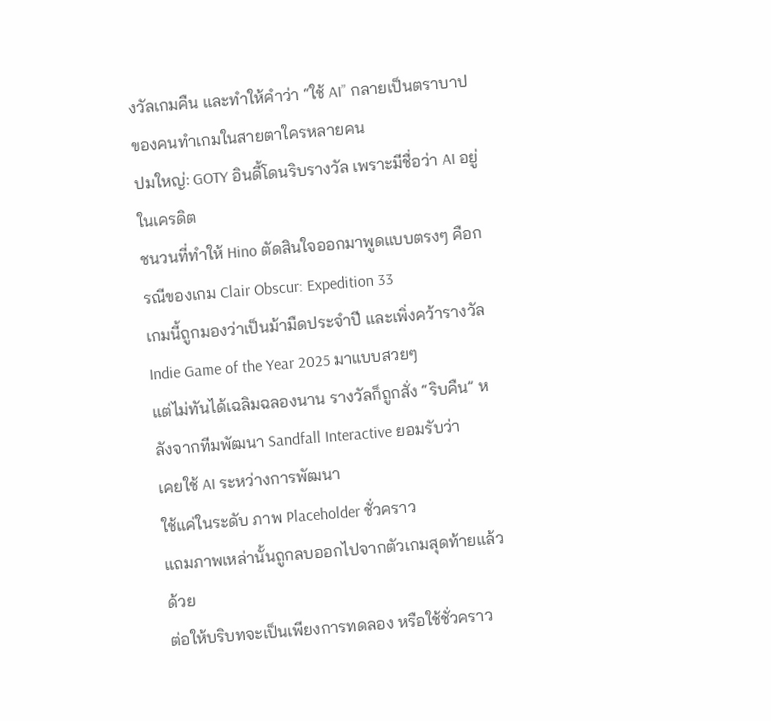งวัลเกมคืน และทำให้คำว่า “ใช้ AI” กลายเป็นตราบาปของคนทำเกมในสายตาใครหลายคน
ปมใหญ่: GOTY อินดี้โดนริบรางวัล เพราะมีชื่อว่า AI อยู่ในเครดิต
ชนวนที่ทำให้ Hino ตัดสินใจออกมาพูดแบบตรงๆ คือกรณีของเกม Clair Obscur: Expedition 33
เกมนี้ถูกมองว่าเป็นม้ามืดประจำปี และเพิ่งคว้ารางวัล Indie Game of the Year 2025 มาแบบสวยๆ
แต่ไม่ทันได้เฉลิมฉลองนาน รางวัลก็ถูกสั่ง “ริบคืน” หลังจากทีมพัฒนา Sandfall Interactive ยอมรับว่า
เคยใช้ AI ระหว่างการพัฒนา
ใช้แค่ในระดับ ภาพ Placeholder ชั่วคราว
แถมภาพเหล่านั้นถูกลบออกไปจากตัวเกมสุดท้ายแล้วด้วย
ต่อให้บริบทจะเป็นเพียงการทดลอง หรือใช้ชั่วคราว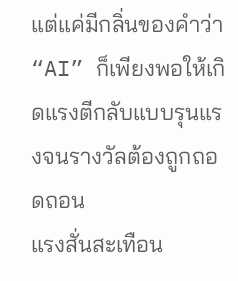แต่แค่มีกลิ่นของคำว่า “AI” ก็เพียงพอให้เกิดแรงตีกลับแบบรุนแรงจนรางวัลต้องถูกถอดถอน
แรงสั่นสะเทือน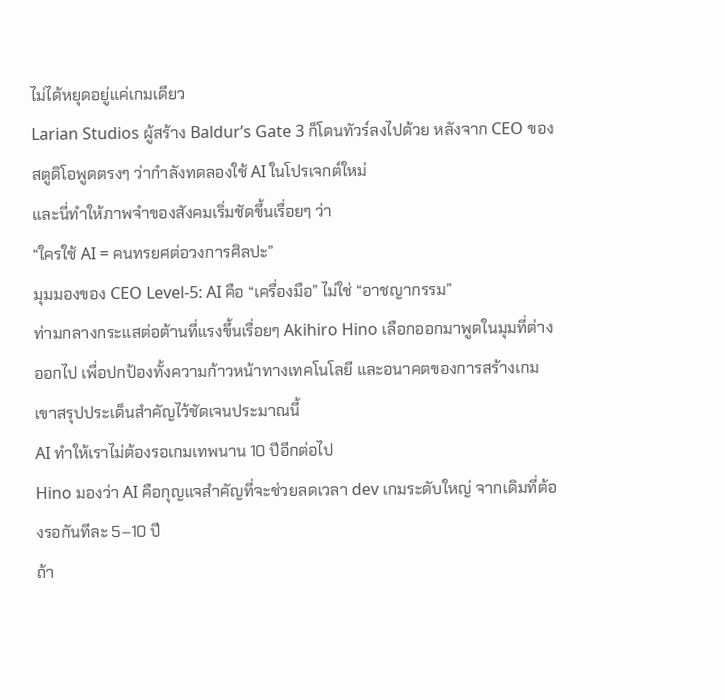ไม่ได้หยุดอยู่แค่เกมเดียว
Larian Studios ผู้สร้าง Baldur’s Gate 3 ก็โดนทัวร์ลงไปด้วย หลังจาก CEO ของสตูดิโอพูดตรงๆ ว่ากำลังทดลองใช้ AI ในโปรเจกต์ใหม่
และนี่ทำให้ภาพจำของสังคมเริ่มชัดขึ้นเรื่อยๆ ว่า
“ใครใช้ AI = คนทรยศต่อวงการศิลปะ”
มุมมองของ CEO Level-5: AI คือ “เครื่องมือ” ไม่ใช่ “อาชญากรรม”
ท่ามกลางกระแสต่อต้านที่แรงขึ้นเรื่อยๆ Akihiro Hino เลือกออกมาพูดในมุมที่ต่างออกไป เพื่อปกป้องทั้งความก้าวหน้าทางเทคโนโลยี และอนาคตของการสร้างเกม
เขาสรุปประเด็นสำคัญไว้ชัดเจนประมาณนี้
AI ทำให้เราไม่ต้องรอเกมเทพนาน 10 ปีอีกต่อไป
Hino มองว่า AI คือกุญแจสำคัญที่จะช่วยลดเวลา dev เกมระดับใหญ่ จากเดิมที่ต้องรอกันทีละ 5–10 ปี
ถ้า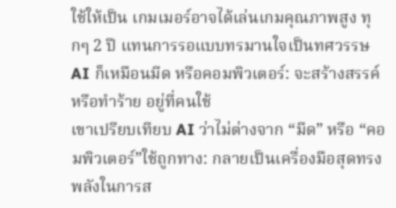ใช้ให้เป็น เกมเมอร์อาจได้เล่นเกมคุณภาพสูง ทุกๆ 2 ปี แทนการรอแบบทรมานใจเป็นทศวรรษAI ก็เหมือนมีด หรือคอมพิวเตอร์: จะสร้างสรรค์หรือทำร้าย อยู่ที่คนใช้
เขาเปรียบเทียบ AI ว่าไม่ต่างจาก “มีด” หรือ “คอมพิวเตอร์”ใช้ถูกทาง: กลายเป็นเครื่องมือสุดทรงพลังในการส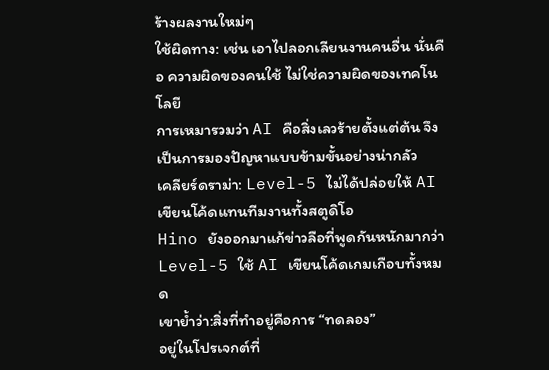ร้างผลงานใหม่ๆ
ใช้ผิดทาง: เช่น เอาไปลอกเลียนงานคนอื่น นั่นคือ ความผิดของคนใช้ ไม่ใช่ความผิดของเทคโนโลยี
การเหมารวมว่า AI คือสิ่งเลวร้ายตั้งแต่ต้น จึงเป็นการมองปัญหาแบบข้ามขั้นอย่างน่ากลัว
เคลียร์ดราม่า: Level-5 ไม่ได้ปล่อยให้ AI เขียนโค้ดแทนทีมงานทั้งสตูดิโอ
Hino ยังออกมาแก้ข่าวลือที่พูดกันหนักมากว่า Level-5 ใช้ AI เขียนโค้ดเกมเกือบทั้งหมด
เขาย้ำว่า:สิ่งที่ทำอยู่คือการ “ทดลอง”
อยู่ในโปรเจกต์ที่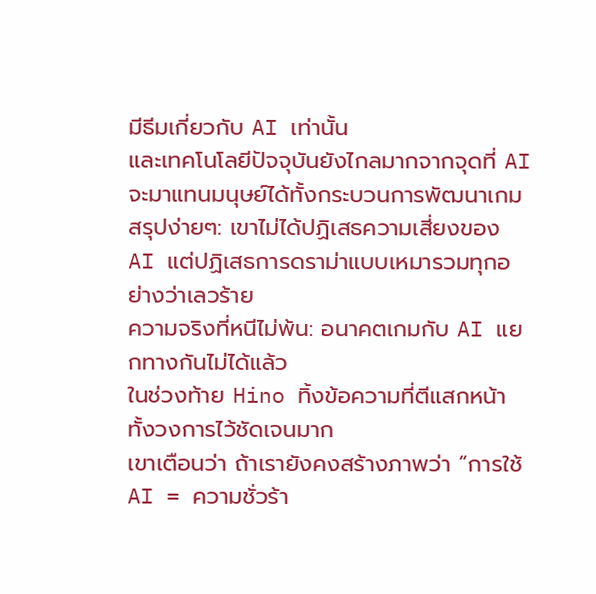มีธีมเกี่ยวกับ AI เท่านั้น
และเทคโนโลยีปัจจุบันยังไกลมากจากจุดที่ AI จะมาแทนมนุษย์ได้ทั้งกระบวนการพัฒนาเกม
สรุปง่ายๆ: เขาไม่ได้ปฏิเสธความเสี่ยงของ AI แต่ปฏิเสธการดราม่าแบบเหมารวมทุกอย่างว่าเลวร้าย
ความจริงที่หนีไม่พ้น: อนาคตเกมกับ AI แยกทางกันไม่ได้แล้ว
ในช่วงท้าย Hino ทิ้งข้อความที่ตีแสกหน้าทั้งวงการไว้ชัดเจนมาก
เขาเตือนว่า ถ้าเรายังคงสร้างภาพว่า “การใช้ AI = ความชั่วร้า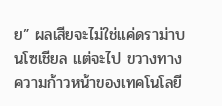ย” ผลเสียจะไม่ใช่แค่ดราม่าบนโซเชียล แต่จะไป ขวางทางความก้าวหน้าของเทคโนโลยี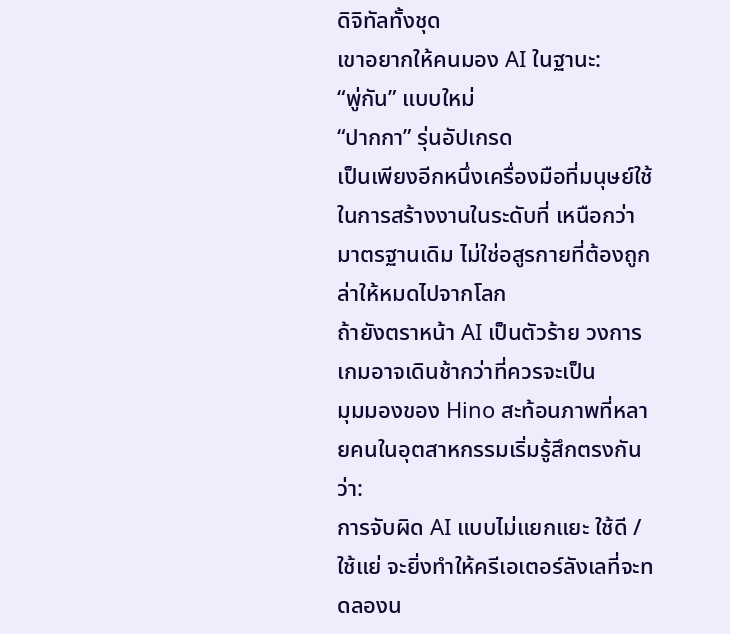ดิจิทัลทั้งชุด
เขาอยากให้คนมอง AI ในฐานะ:
“พู่กัน” แบบใหม่
“ปากกา” รุ่นอัปเกรด
เป็นเพียงอีกหนึ่งเครื่องมือที่มนุษย์ใช้ในการสร้างงานในระดับที่ เหนือกว่ามาตรฐานเดิม ไม่ใช่อสูรกายที่ต้องถูกล่าให้หมดไปจากโลก
ถ้ายังตราหน้า AI เป็นตัวร้าย วงการเกมอาจเดินช้ากว่าที่ควรจะเป็น
มุมมองของ Hino สะท้อนภาพที่หลายคนในอุตสาหกรรมเริ่มรู้สึกตรงกันว่า:
การจับผิด AI แบบไม่แยกแยะ ใช้ดี / ใช้แย่ จะยิ่งทำให้ครีเอเตอร์ลังเลที่จะทดลองน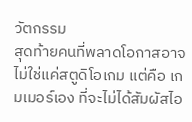วัตกรรม
สุดท้ายคนที่พลาดโอกาสอาจไม่ใช่แค่สตูดิโอเกม แต่คือ เกมเมอร์เอง ที่จะไม่ได้สัมผัสไอ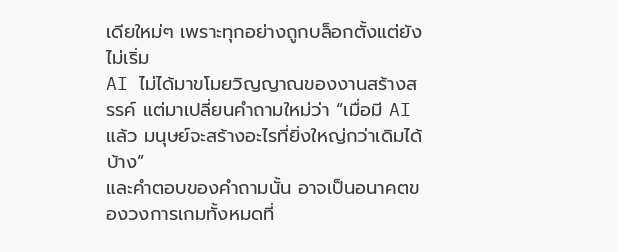เดียใหม่ๆ เพราะทุกอย่างถูกบล็อกตั้งแต่ยังไม่เริ่ม
AI ไม่ได้มาขโมยวิญญาณของงานสร้างสรรค์ แต่มาเปลี่ยนคำถามใหม่ว่า “เมื่อมี AI แล้ว มนุษย์จะสร้างอะไรที่ยิ่งใหญ่กว่าเดิมได้บ้าง”
และคำตอบของคำถามนั้น อาจเป็นอนาคตของวงการเกมทั้งหมดที่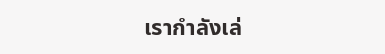เรากำลังเล่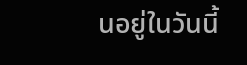นอยู่ในวันนี้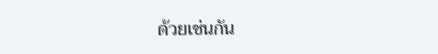ด้วยเช่นกัน